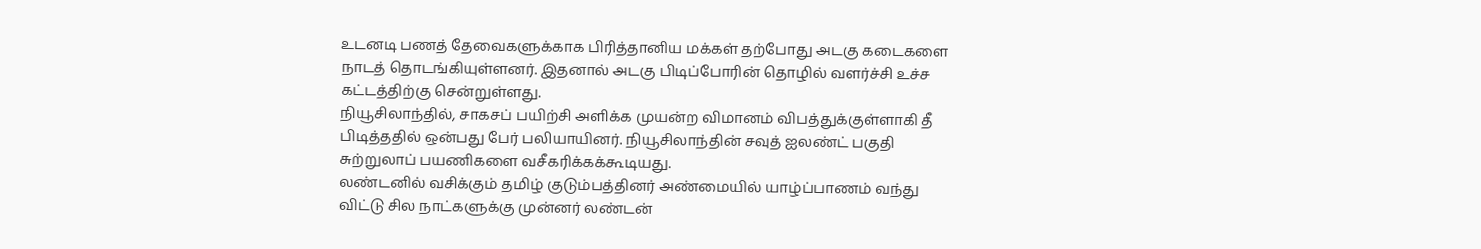உடனடி பணத் தேவைகளுக்காக பிரித்தானிய மக்கள் தற்போது அடகு கடைகளை நாடத் தொடங்கியுள்ளனர். இதனால் அடகு பிடிப்போரின் தொழில் வளர்ச்சி உச்ச கட்டத்திற்கு சென்றுள்ளது.
நியூசிலாந்தில், சாகசப் பயிற்சி அளிக்க முயன்ற விமானம் விபத்துக்குள்ளாகி தீ பிடித்ததில் ஒன்பது பேர் பலியாயினர். நியூசிலாந்தின் சவுத் ஐலண்ட் பகுதி சுற்றுலாப் பயணிகளை வசீகரிக்கக்கூடியது.
லண்டனில் வசிக்கும் தமிழ் குடும்பத்தினர் அண்மையில் யாழ்ப்பாணம் வந்து விட்டு சில நாட்களுக்கு முன்னர் லண்டன்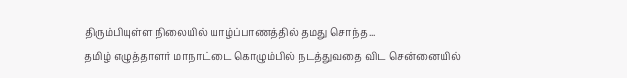திரும்பியுள்ள நிலையில் யாழ்ப்பாணத்தில் தமது சொந்த...
தமிழ் எழுத்தாளர் மாநாட்டை கொழும்பில் நடத்துவதை விட சென்னையில்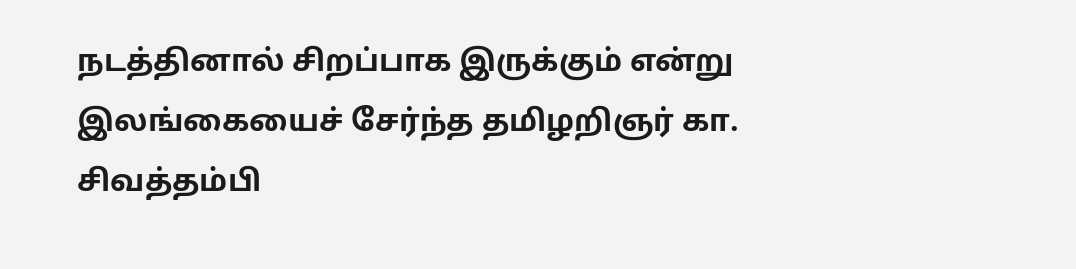நடத்தினால் சிறப்பாக இருக்கும் என்று இலங்கையைச் சேர்ந்த தமிழறிஞர் கா. சிவத்தம்பி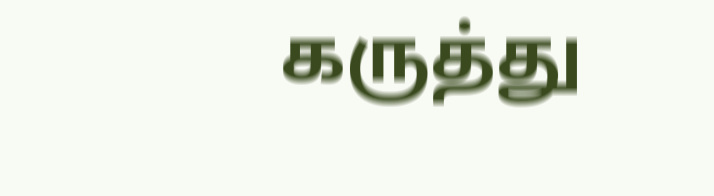கருத்து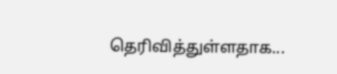தெரிவித்துள்ளதாக...